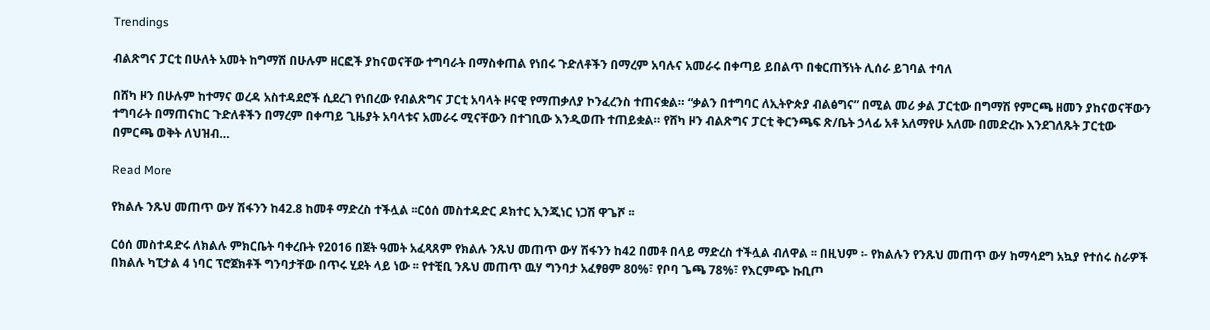Trendings

ብልጽግና ፓርቲ በሁለት አመት ከግማሽ በሁሉም ዘርፎች ያከናወናቸው ተግባራት በማስቀጠል የነበሩ ጉድለቶችን በማረም አባሉና አመራሩ በቀጣይ ይበልጥ በቁርጠኝነት ሊሰራ ይገባል ተባለ

በሸካ ዞን በሁሉም ከተማና ወረዳ አስተዳደሮች ሲደረገ የነበረው የብልጽግና ፓርቲ አባላት ዞናዊ የማጠቃለያ ኮንፈረንስ ተጠናቋል። “ቃልን በተግባር ለኢትዮጵያ ብልፅግና” በሚል መሪ ቃል ፓርቲው በግማሽ የምርጫ ዘመን ያከናወናቸውን ተግባራት በማጠናከር ጉድለቶችን በማረም በቀጣይ ጊዜያት አባላቱና አመራሩ ሚናቸውን በተገቢው እንዲወጡ ተጠይቋል። የሸካ ዞን ብልጽግና ፓርቲ ቅርንጫፍ ጽ/ቤት ኃላፊ አቶ አለማየሁ አለሙ በመድረኩ እንደገለጹት ፓርቲው በምርጫ ወቅት ለህዝብ…

Read More

የክልሉ ንጹህ መጠጥ ውሃ ሽፋንን ከ42.8 ከመቶ ማድረስ ተችሏል ፡፡ርዕሰ መስተዳድር ዶክተር ኢንጂነር ነጋሽ ዋጌሾ ፡፡

ርዕሰ መስተዳድሩ ለክልሉ ምክርቤት ባቀረቡት የ2016 በጀት ዓመት አፈጻጸም የክልሉ ንጹህ መጠጥ ውሃ ሽፋንን ከ42 በመቶ በላይ ማድረስ ተችሏል ብለዋል ፡፡ በዚህም ፡- የክልሉን የንጹህ መጠጥ ውሃ ከማሳደግ አኳያ የተሰሩ ስራዎች በክልሉ ካፒታል 4 ነባር ፕሮጀክቶች ግንባታቸው በጥሩ ሂደት ላይ ነው ፡፡ የተቺቢ ንጹህ መጠጥ ዉሃ ግንባታ አፈፃፀም 80%፣ የቦባ ጌጫ 78%፣ የእርምጭ ኩቢጦ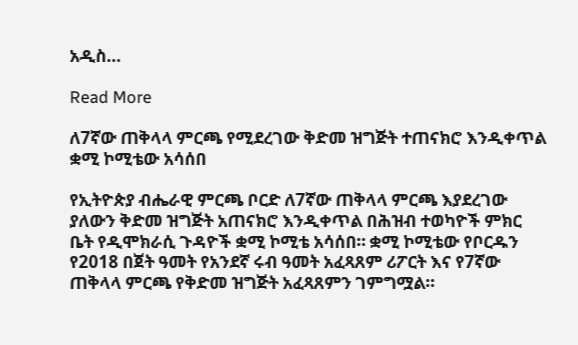አዲስ…

Read More

ለ7ኛው ጠቅላላ ምርጫ የሚደረገው ቅድመ ዝግጅት ተጠናክሮ እንዲቀጥል ቋሚ ኮሚቴው አሳሰበ

የኢትዮጵያ ብሔራዊ ምርጫ ቦርድ ለ7ኛው ጠቅላላ ምርጫ እያደረገው ያለውን ቅድመ ዝግጅት አጠናክሮ እንዲቀጥል በሕዝብ ተወካዮች ምክር ቤት የዲሞክራሲ ጉዳዮች ቋሚ ኮሚቴ አሳሰበ። ቋሚ ኮሚቴው የቦርዱን የ2018 በጀት ዓመት የአንደኛ ሩብ ዓመት አፈጻጸም ሪፖርት እና የ7ኛው ጠቅላላ ምርጫ የቅድመ ዝግጅት አፈጻጸምን ገምግሟል።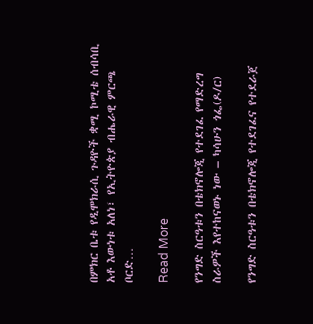በምክር ቤቱ የዲሞክራሲ ጉዳዮች ቋሚ ኮሚቴ ሰብሳቢ አቶ እውነቱ አለነ፣ የኢትዮጵያ ብሔራዊ ምርጫ ቦርድ…

Read More

የንግድ ስርዓቱን በቴክኖሎጂ የተደገፈ የማድረግ ስራዎች እየተከናወኑ ነው – ካሳሁን ጎፌ(ዶ/ር)

የንግድ ስርዓቱን በቴክኖሎጂ የተደገፈና የተደራጀ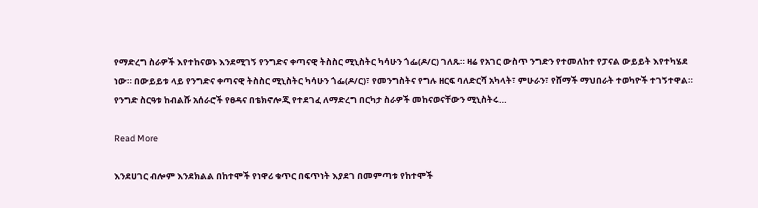የማድረግ ስራዎች እየተከናወኑ እንደሚገኝ የንግድና ቀጣናዊ ትስስር ሚኒስትር ካሳሁን ጎፌ(ዶ/ር) ገለጹ። ዛሬ የአገር ውስጥ ንግድን የተመለከተ የፓናል ውይይት እየተካሄደ ነው። በውይይቱ ላይ የንግድና ቀጣናዊ ትስስር ሚኒስትር ካሳሁን ጎፌ(ዶ/ር)፣ የመንግስትና የግሉ ዘርፍ ባለድርሻ አካላት፣ ምሁራን፣ የሸማች ማህበራት ተወካዮች ተገኝተዋል። የንግድ ስርዓቱ ከብልሹ አሰራሮች የፀዳና በቴክኖሎጂ የተደገፈ ለማድረግ በርካታ ስራዎች መከናወናቸውን ሚኒስትሩ…

Read More

እንደሀገር ብሎም እንደክልል በከተሞች የነዋሪ ቁጥር በፍጥነት እያደገ በመምጣቱ የከተሞች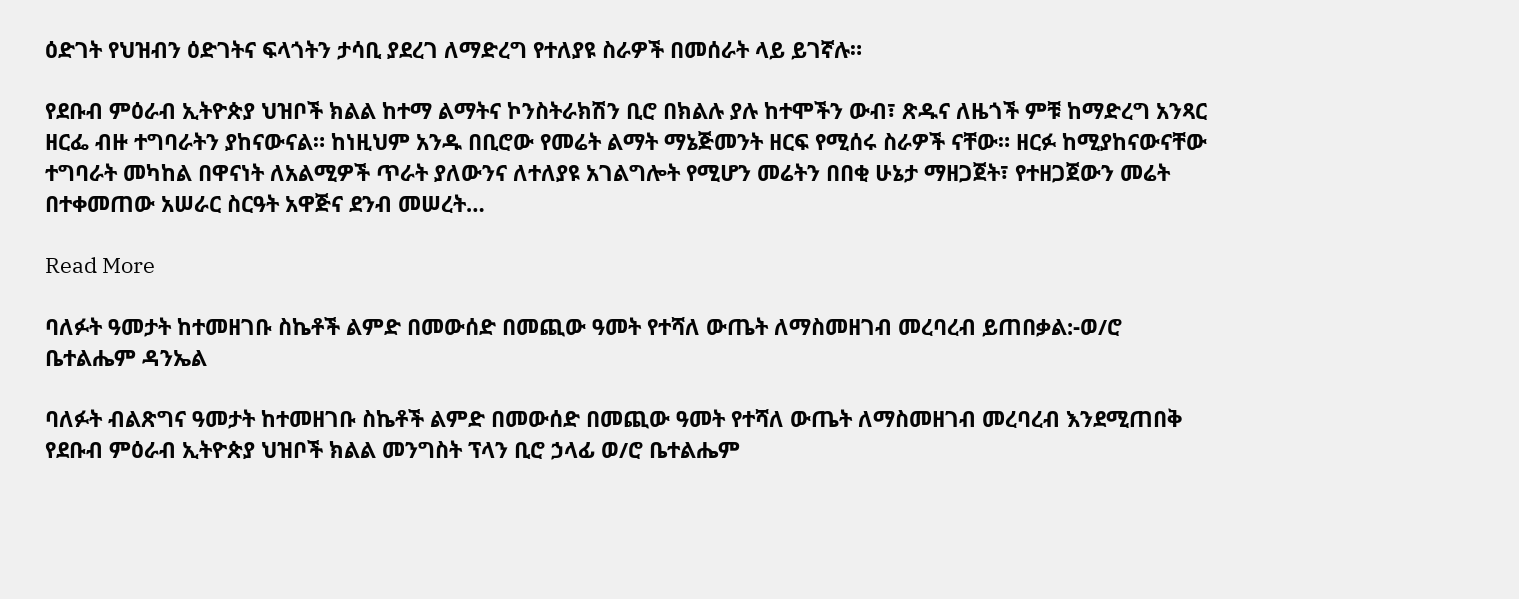ዕድገት የህዝብን ዕድገትና ፍላጎትን ታሳቢ ያደረገ ለማድረግ የተለያዩ ስራዎች በመሰራት ላይ ይገኛሉ።

የደቡብ ምዕራብ ኢትዮጵያ ህዝቦች ክልል ከተማ ልማትና ኮንስትራክሽን ቢሮ በክልሉ ያሉ ከተሞችን ውብ፣ ጽዱና ለዜጎች ምቹ ከማድረግ አንጻር ዘርፌ ብዙ ተግባራትን ያከናውናል። ከነዚህም አንዱ በቢሮው የመሬት ልማት ማኔጅመንት ዘርፍ የሚሰሩ ስራዎች ናቸው። ዘርፉ ከሚያከናውናቸው ተግባራት መካከል በዋናነት ለአልሚዎች ጥራት ያለውንና ለተለያዩ አገልግሎት የሚሆን መሬትን በበቂ ሁኔታ ማዘጋጀት፣ የተዘጋጀውን መሬት በተቀመጠው አሠራር ስርዓት አዋጅና ደንብ መሠረት…

Read More

ባለፉት ዓመታት ከተመዘገቡ ስኬቶች ልምድ በመውሰድ በመጪው ዓመት የተሻለ ውጤት ለማስመዘገብ መረባረብ ይጠበቃል:-ወ/ሮ ቤተልሔም ዳንኤል

ባለፉት ብልጽግና ዓመታት ከተመዘገቡ ስኬቶች ልምድ በመውሰድ በመጪው ዓመት የተሻለ ውጤት ለማስመዘገብ መረባረብ እንደሚጠበቅ የደቡብ ምዕራብ ኢትዮጵያ ህዝቦች ክልል መንግስት ፕላን ቢሮ ኃላፊ ወ/ሮ ቤተልሔም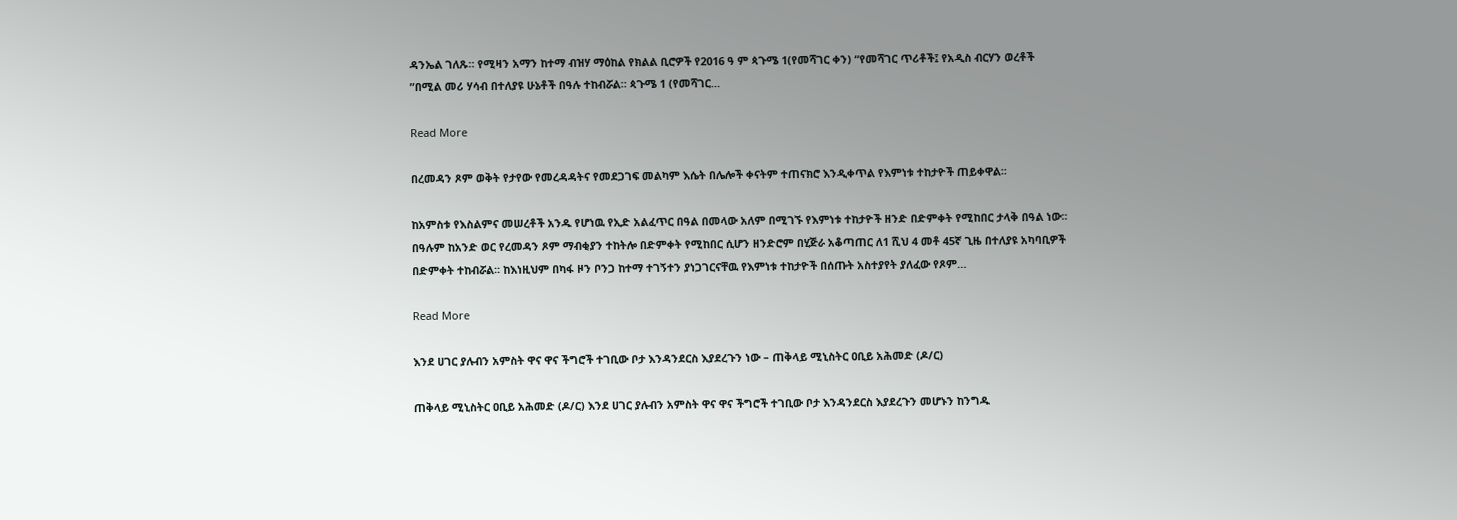ዳንኤል ገለጹ። የሚዛን አማን ከተማ ብዝሃ ማዕከል የክልል ቢሮዎች የ2016 ዓ ም ጳጉሜ 1(የመሻገር ቀን) “የመሻገር ጥሪቶች፤ የአዲስ ብርሃን ወረቶች ”በሚል መሪ ሃሳብ በተለያዩ ሁኔቶች በዓሉ ተከብሯል። ጳጉሜ 1 (የመሻገር…

Read More

በረመዳን ጾም ወቅት የታየው የመረዳዳትና የመደጋገፍ መልካም እሴት በሌሎች ቀናትም ተጠናክሮ እንዲቀጥል የእምነቱ ተከታዮች ጠይቀዋል፡፡

ከአምስቱ የእስልምና መሠረቶች አንዱ የሆነዉ የኢድ አልፈጥር በዓል በመላው አለም በሚገኙ የእምነቱ ተከታዮች ዘንድ በድምቀት የሚከበር ታላቅ በዓል ነው፡፡ በዓሉም ከአንድ ወር የረመዳን ጾም ማብቂያን ተከትሎ በድምቀት የሚከበር ሲሆን ዘንድሮም በሂጅራ አቆጣጠር ለ1 ሺህ 4 መቶ 45ኛ ጊዜ በተለያዩ አካባቢዎች በድምቀት ተከብሯል፡፡ ከእነዚህም በካፋ ዞን ቦንጋ ከተማ ተገኝተን ያነጋገርናቸዉ የእምነቱ ተከታዮች በሰጡት አስተያየት ያለፈው የጾም…

Read More

እንደ ሀገር ያሉብን አምስት ዋና ዋና ችግሮች ተገቢው ቦታ እንዳንደርስ እያደረጉን ነው – ጠቅላይ ሚኒስትር ዐቢይ አሕመድ (ዶ/ር)

ጠቅላይ ሚኒስትር ዐቢይ አሕመድ (ዶ/ር) እንደ ሀገር ያሉብን አምስት ዋና ዋና ችግሮች ተገቢው ቦታ እንዳንደርስ እያደረጉን መሆኑን ከንግዱ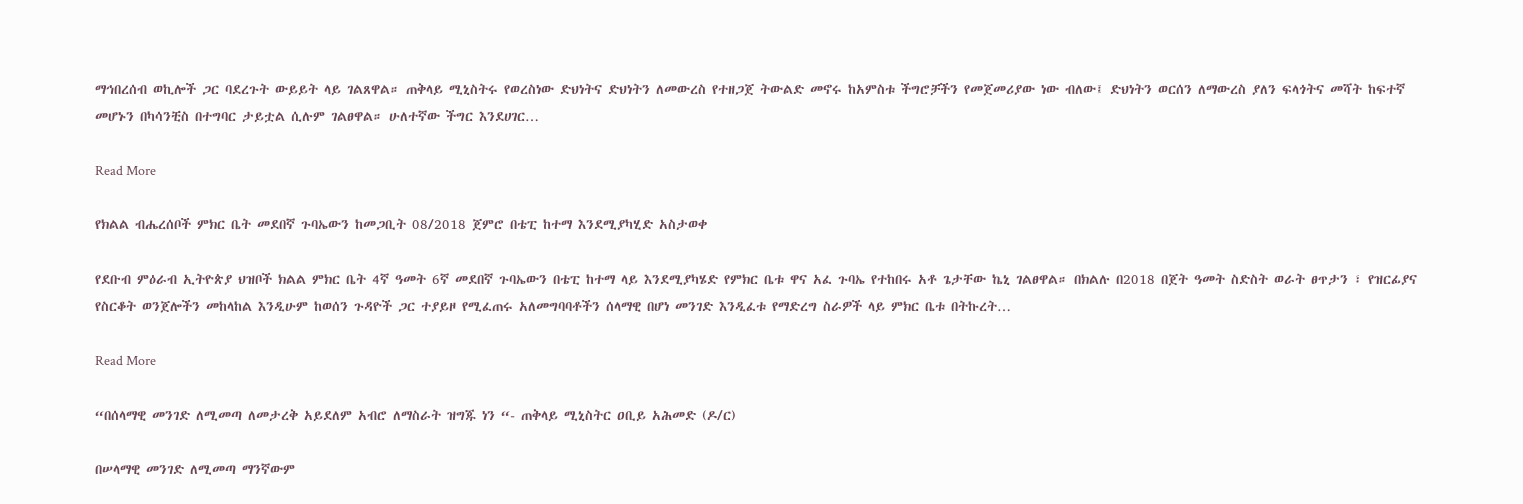ማኅበረሰብ ወኪሎች ጋር ባደረጉት ውይይት ላይ ገልጸዋል። ጠቅላይ ሚኒስትሩ የወረስነው ድህነትና ድህነትን ለመውረስ የተዘጋጀ ትውልድ መኖሩ ከአምስቱ ችግሮቻችን የመጀመሪያው ነው ብለው፤ ድህነትን ወርሰን ለማውረስ ያለን ፍላጎትና መሻት ከፍተኛ መሆኑን በካሳንቺስ በተግባር ታይቷል ሲሉም ገልፀዋል። ሁለተኛው ችግር እንደሀገር…

Read More

የክልል ብሔረሰቦች ምክር ቤት መደበኛ ጉባኤውን ከመጋቢት 08/2018 ጀምሮ በቴፒ ከተማ እንደሚያካሂድ አስታወቀ

የደቡብ ምዕራብ ኢትዮጵያ ህዝቦች ክልል ምክር ቤት 4ኛ ዓመት 6ኛ መደበኛ ጉባኤውን በቴፒ ከተማ ላይ እንደሚያካሄድ የምክር ቤቱ ዋና አፈ ጉባኤ የተከበሩ አቶ ጌታቸው ኬኒ ገልፀዋል። በክልሉ በ2018 በጀት ዓመት ስድስት ወራት ፀጥታን ፣ የዝርፊያና የስርቆት ወንጀሎችን መከላከል እንዲሁም ከወሰን ጉዳዮች ጋር ተያይዞ የሚፈጠሩ አለመግባባቶችን ሰላማዊ በሆነ መንገድ እንዲፈቱ የማድረግ ስራዎች ላይ ምክር ቤቱ በትኩረት…

Read More

“በሰላማዊ መንገድ ለሚመጣ ለመታረቅ አይደለም አብሮ ለማስራት ዝግጁ ነን “- ጠቅላይ ሚኒስትር ዐቢይ አሕመድ (ዶ/ር)

በሠላማዊ መንገድ ለሚመጣ ማንኛውም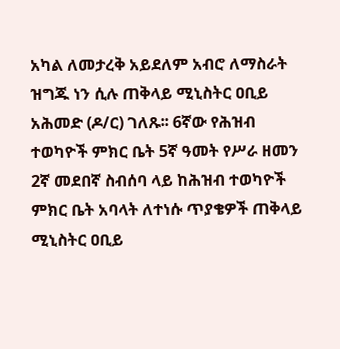አካል ለመታረቅ አይደለም አብሮ ለማስራት ዝግጁ ነን ሲሉ ጠቅላይ ሚኒስትር ዐቢይ አሕመድ (ዶ/ር) ገለጹ፡፡ 6ኛው የሕዝብ ተወካዮች ምክር ቤት 5ኛ ዓመት የሥራ ዘመን 2ኛ መደበኛ ስብሰባ ላይ ከሕዝብ ተወካዮች ምክር ቤት አባላት ለተነሱ ጥያቄዎች ጠቅላይ ሚኒስትር ዐቢይ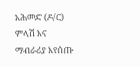አሕመድ (ዶ/ር) ምላሽ እና ማብራሪያ እየሰጡ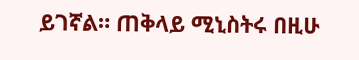ይገኛል። ጠቅላይ ሚኒስትሩ በዚሁ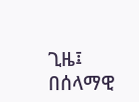ጊዜ፤ በሰላማዊ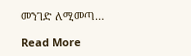መንገድ ለሚመጣ…

Read More